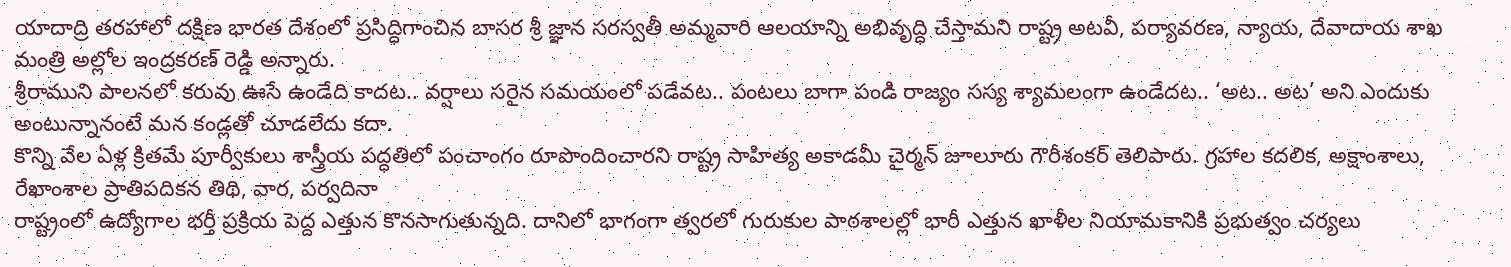యాదాద్రి తరహాలో దక్షిణ భారత దేశంలో ప్రసిద్ధిగాంచిన బాసర శ్రీ జ్ఞాన సరస్వతీ అమ్మవారి ఆలయాన్ని అభివృద్ధి చేస్తామని రాష్ట్ర అటవీ, పర్యావరణ, న్యాయ, దేవాదాయ శాఖ మంత్రి అల్లోల ఇంద్రకరణ్ రెడ్డి అన్నారు.
శ్రీరాముని పాలనలో కరువు ఊసే ఉండేది కాదట.. వర్షాలు సరైన సమయంలో పడేవట.. పంటలు బాగా పండి రాజ్యం సస్య శ్యామలంగా ఉండేదట.. ‘అట.. అట’ అని ఎందుకు అంటున్నానంటే మన కండ్లతో చూడలేదు కదా.
కొన్ని వేల ఏళ్ల క్రితమే పూర్వీకులు శాస్త్రీయ పద్ధతిలో పంచాంగం రూపొందించారని రాష్ట్ర సాహిత్య అకాడమీ చైర్మన్ జూలూరు గౌరీశంకర్ తెలిపారు. గ్రహాల కదలిక, అక్షాంశాలు, రేఖాంశాల ప్రాతిపదికన తిథి, వార, పర్వదినా
రాష్ట్రంలో ఉద్యోగాల భర్తీ ప్రక్రియ పెద్ద ఎత్తున కొనసాగుతున్నది. దానిలో భాగంగా త్వరలో గురుకుల పాఠశాలల్లో భారీ ఎత్తున ఖాళీల నియామకానికి ప్రభుత్వం చర్యలు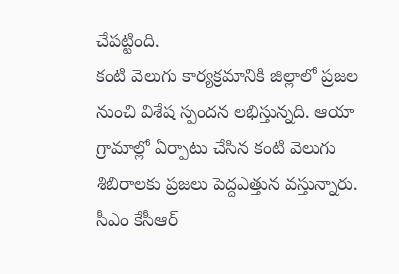చేపట్టింది.
కంటి వెలుగు కార్యక్రమానికి జిల్లాలో ప్రజల నుంచి విశేష స్పందన లభిస్తున్నది. ఆయా గ్రామాల్లో ఏర్పాటు చేసిన కంటి వెలుగు శిబిరాలకు ప్రజలు పెద్దఎత్తున వస్తున్నారు. సీఎం కేసీఆర్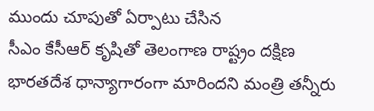ముందు చూపుతో ఏర్పాటు చేసిన
సీఎం కేసీఆర్ కృషితో తెలంగాణ రాష్ట్రం దక్షిణ భారతదేశ ధాన్యాగారంగా మారిందని మంత్రి తన్నీరు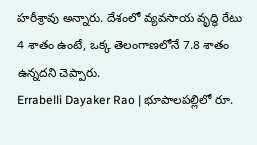హరీశ్రావు అన్నారు. దేశంలో వ్యవసాయ వృద్ధి రేటు 4 శాతం ఉంటే, ఒక్క తెలంగాణలోనే 7.8 శాతం ఉన్నదని చెప్పారు.
Errabelli Dayaker Rao | భూపాలపల్లిలో రూ.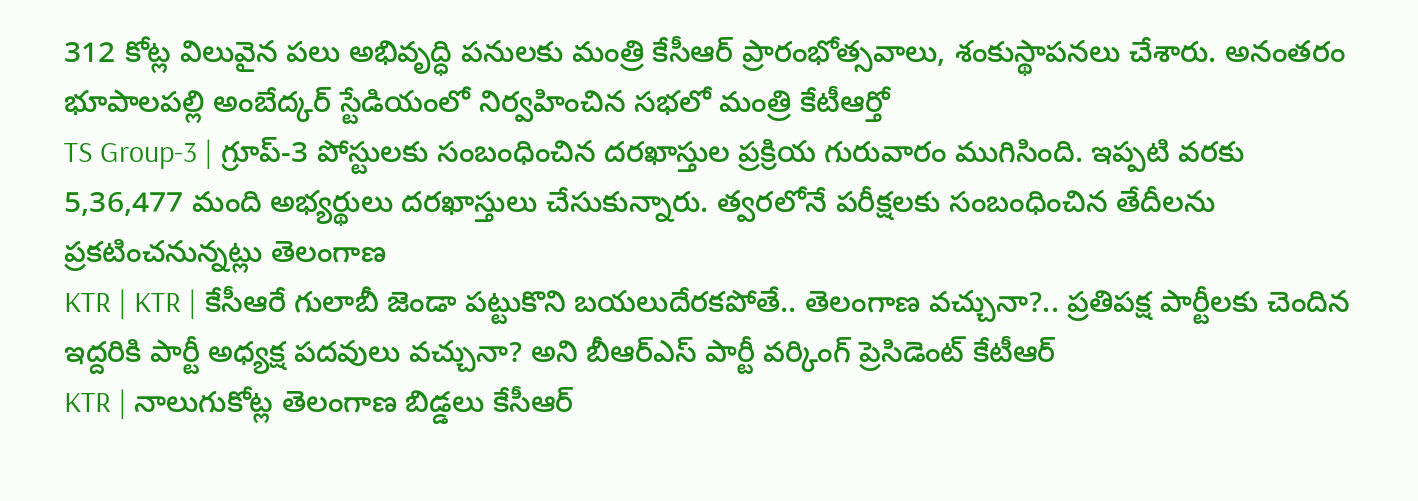312 కోట్ల విలువైన పలు అభివృద్ధి పనులకు మంత్రి కేసీఆర్ ప్రారంభోత్సవాలు, శంకుస్థాపనలు చేశారు. అనంతరం భూపాలపల్లి అంబేద్కర్ స్టేడియంలో నిర్వహించిన సభలో మంత్రి కేటీఆర్తో
TS Group-3 | గ్రూప్-3 పోస్టులకు సంబంధించిన దరఖాస్తుల ప్రక్రియ గురువారం ముగిసింది. ఇప్పటి వరకు 5,36,477 మంది అభ్యర్థులు దరఖాస్తులు చేసుకున్నారు. త్వరలోనే పరీక్షలకు సంబంధించిన తేదీలను ప్రకటించనున్నట్లు తెలంగాణ
KTR | KTR | కేసీఆరే గులాబీ జెండా పట్టుకొని బయలుదేరకపోతే.. తెలంగాణ వచ్చునా?.. ప్రతిపక్ష పార్టీలకు చెందిన ఇద్దరికి పార్టీ అధ్యక్ష పదవులు వచ్చునా? అని బీఆర్ఎస్ పార్టీ వర్కింగ్ ప్రెసిడెంట్ కేటీఆర్
KTR | నాలుగుకోట్ల తెలంగాణ బిడ్డలు కేసీఆర్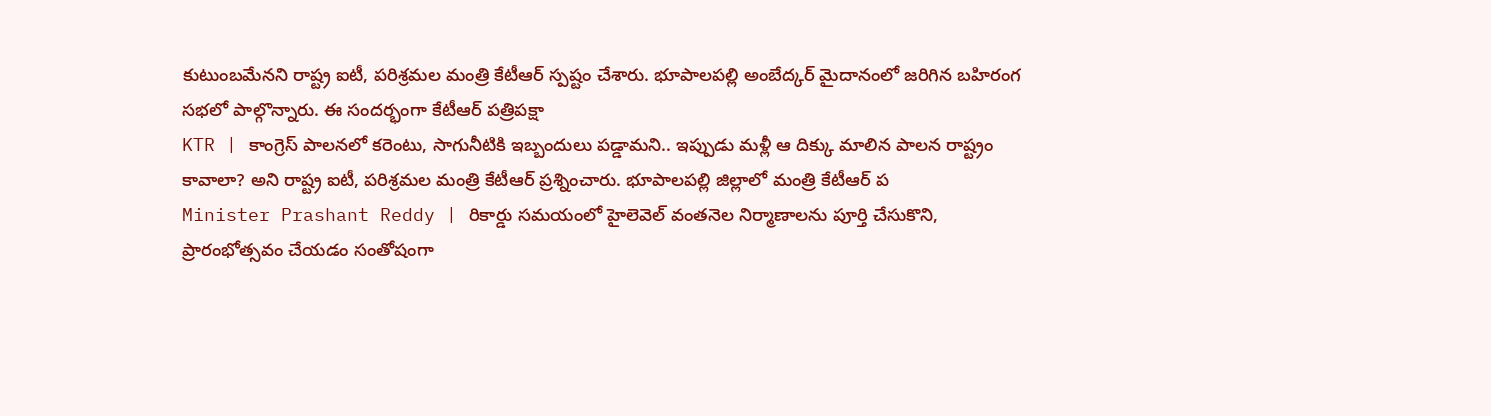కుటుంబమేనని రాష్ట్ర ఐటీ, పరిశ్రమల మంత్రి కేటీఆర్ స్పష్టం చేశారు. భూపాలపల్లి అంబేద్కర్ మైదానంలో జరిగిన బహిరంగ సభలో పాల్గొన్నారు. ఈ సందర్భంగా కేటీఆర్ పత్రిపక్షా
KTR | కాంగ్రెస్ పాలనలో కరెంటు, సాగునీటికి ఇబ్బందులు పడ్డామని.. ఇప్పుడు మళ్లీ ఆ దిక్కు మాలిన పాలన రాష్ట్రం కావాలా? అని రాష్ట్ర ఐటీ, పరిశ్రమల మంత్రి కేటీఆర్ ప్రశ్నించారు. భూపాలపల్లి జిల్లాలో మంత్రి కేటీఆర్ ప
Minister Prashant Reddy | రికార్డు సమయంలో హైలెవెల్ వంతనెల నిర్మాణాలను పూర్తి చేసుకొని, ప్రారంభోత్సవం చేయడం సంతోషంగా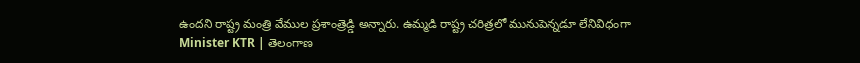ఉందని రాష్ట్ర మంత్రి వేముల ప్రశాంత్రెడ్డి అన్నారు. ఉమ్మడి రాష్ట్ర చరిత్రలో మునుపెన్నడూ లేనివిధంగా
Minister KTR | తెలంగాణ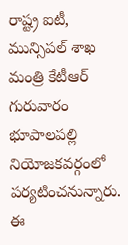రాష్ట్ర ఐటీ, మున్సిపల్ శాఖ మంత్రి కేటీఆర్ గురువారం భూపాలపల్లి నియోజకవర్గంలో పర్యటించనున్నారు. ఈ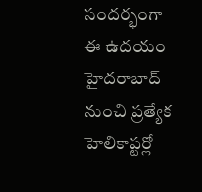సందర్భంగా ఈ ఉదయం హైదరాబాద్ నుంచి ప్రత్యేక హెలికాప్టర్లో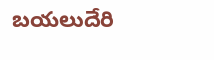బయలుదేరి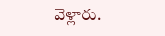వెళ్లారు.